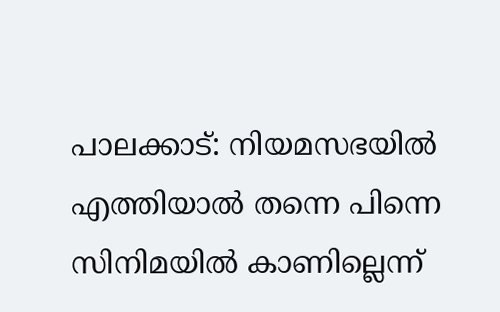പാലക്കാട്: നിയമസഭയിൽ എത്തിയാൽ തന്നെ പിന്നെ സിനിമയിൽ കാണില്ലെന്ന്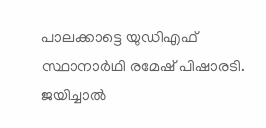പാലക്കാട്ടെ യുഡിഎഫ് സ്ഥാനാർഥി രമേഷ് പിഷാരടി. ജയിച്ചാൽ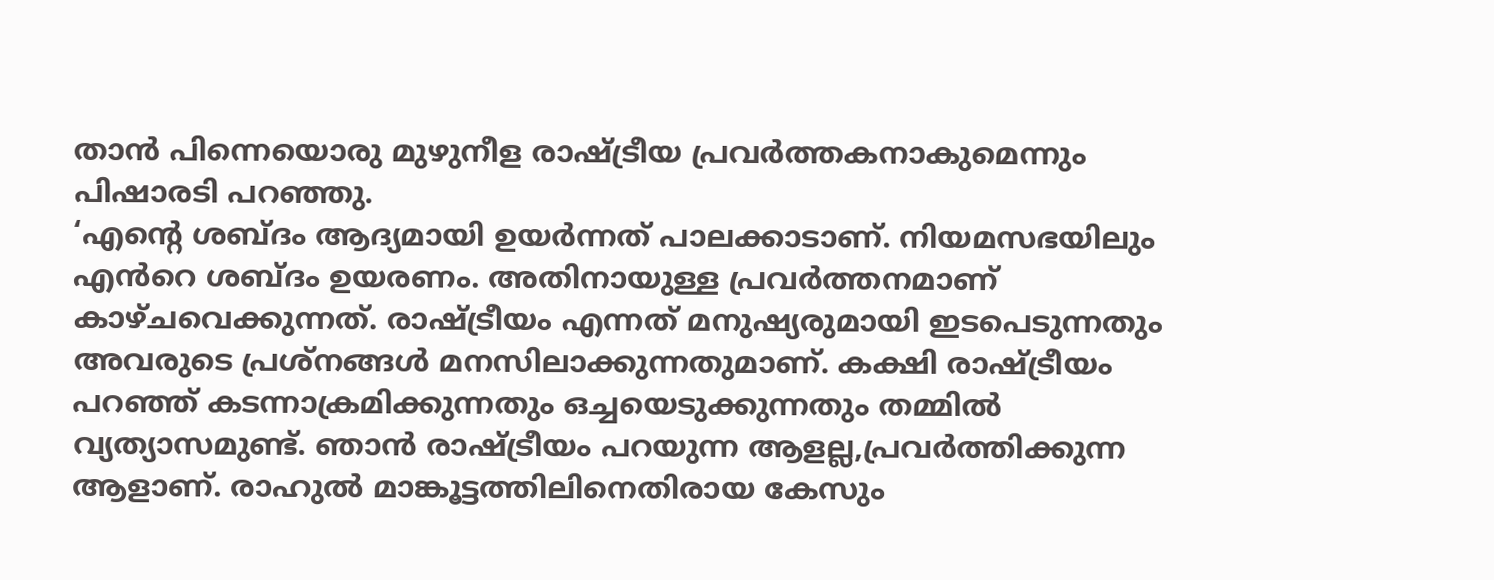താൻ പിന്നെയൊരു മുഴുനീള രാഷ്ട്രീയ പ്രവർത്തകനാകുമെന്നും പിഷാരടി പറഞ്ഞു.
‘എന്റെ ശബ്ദം ആദ്യമായി ഉയർന്നത് പാലക്കാടാണ്. നിയമസഭയിലും എൻറെ ശബ്ദം ഉയരണം. അതിനായുള്ള പ്രവർത്തനമാണ് കാഴ്ചവെക്കുന്നത്. രാഷ്ട്രീയം എന്നത് മനുഷ്യരുമായി ഇടപെടുന്നതും അവരുടെ പ്രശ്നങ്ങൾ മനസിലാക്കുന്നതുമാണ്. കക്ഷി രാഷ്ട്രീയം പറഞ്ഞ് കടന്നാക്രമിക്കുന്നതും ഒച്ചയെടുക്കുന്നതും തമ്മിൽ വ്യത്യാസമുണ്ട്. ഞാൻ രാഷ്ട്രീയം പറയുന്ന ആളല്ല,പ്രവർത്തിക്കുന്ന ആളാണ്. രാഹുൽ മാങ്കൂട്ടത്തിലിനെതിരായ കേസും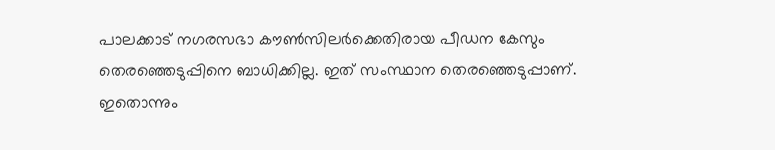പാലക്കാട് നഗരസഭാ കൗൺസിലർക്കെതിരായ പീഡന കേസും തെരഞ്ഞെടുപ്പിനെ ബാധിക്കില്ല. ഇത് സംസ്ഥാന തെരഞ്ഞെടുപ്പാണ്. ഇതൊന്നും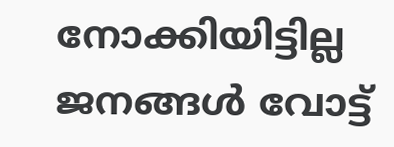നോക്കിയിട്ടില്ല ജനങ്ങൾ വോട്ട്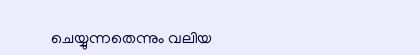ചെയ്യുന്നതെന്നും വലിയ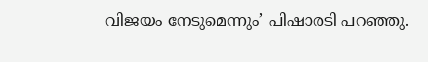വിജയം നേടുമെന്നും’ പിഷാരടി പറഞ്ഞു.